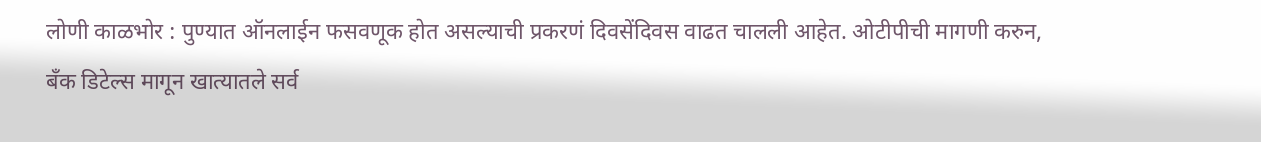लोणी काळभोर : पुण्यात ऑनलाईन फसवणूक होत असल्याची प्रकरणं दिवसेंदिवस वाढत चालली आहेत. ओटीपीची मागणी करुन, बँक डिटेल्स मागून खात्यातले सर्व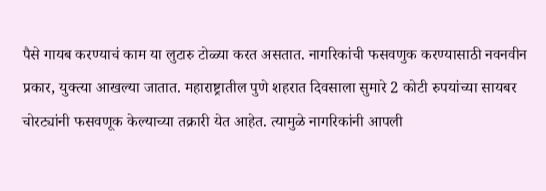पैसे गायब करण्याचं काम या लुटारु टोळ्या करत असतात. नागरिकांची फसवणुक करण्यासाठी नवनवीन प्रकार, युक्त्या आखल्या जातात. महाराष्ट्रातील पुणे शहरात दिवसाला सुमारे 2 कोटी रुपयांच्या सायबर चोरट्यांनी फसवणूक केल्याच्या तक्रारी येत आहेत. त्यामुळे नागरिकांनी आपली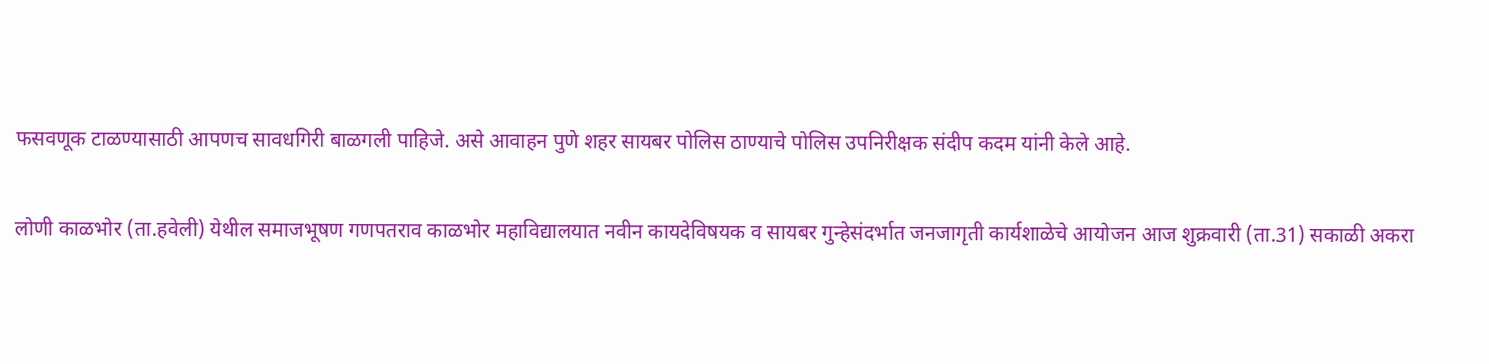फसवणूक टाळण्यासाठी आपणच सावधगिरी बाळगली पाहिजे. असे आवाहन पुणे शहर सायबर पोलिस ठाण्याचे पोलिस उपनिरीक्षक संदीप कदम यांनी केले आहे.

लोणी काळभोर (ता.हवेली) येथील समाजभूषण गणपतराव काळभोर महाविद्यालयात नवीन कायदेविषयक व सायबर गुन्हेसंदर्भात जनजागृती कार्यशाळेचे आयोजन आज शुक्रवारी (ता.31) सकाळी अकरा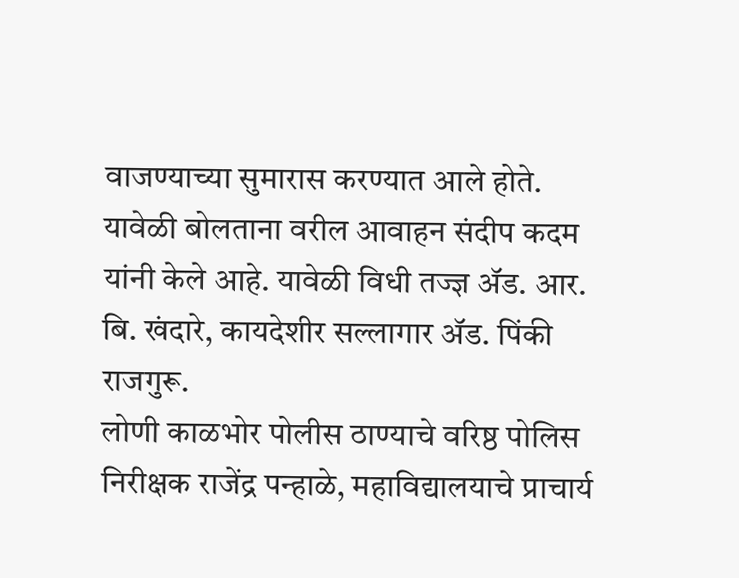वाजण्याच्या सुमारास करण्यात आले होते. यावेळी बोलताना वरील आवाहन संदीप कदम यांनी केले आहे. यावेळी विधी तज्ज्ञ ॲड. आर. बि. खंदारे, कायदेशीर सल्लागार ॲड. पिंकी राजगुरू.
लोणी काळभोर पोलीस ठाण्याचे वरिष्ठ पोलिस निरीक्षक राजेंद्र पन्हाळे, महाविद्यालयाचे प्राचार्य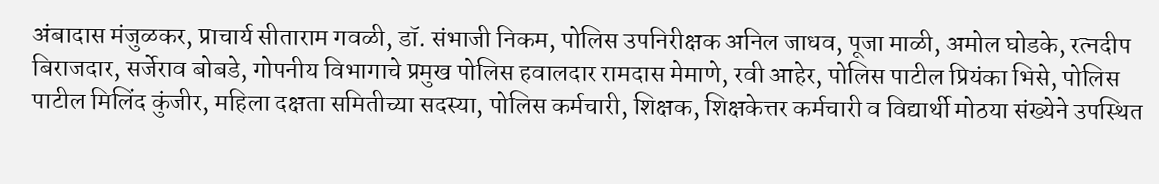अंबादास मंजुळकर, प्राचार्य सीताराम गवळी, डॉ. संभाजी निकम, पोलिस उपनिरीक्षक अनिल जाधव, पूजा माळी, अमोल घोडके, रत्नदीप बिराजदार, सर्जेराव बोबडे, गोपनीय विभागाचे प्रमुख पोलिस हवालदार रामदास मेमाणे, रवी आहेर, पोलिस पाटील प्रियंका भिसे, पोलिस पाटील मिलिंद कुंजीर, महिला दक्षता समितीच्या सदस्या, पोलिस कर्मचारी, शिक्षक, शिक्षकेत्तर कर्मचारी व विद्यार्थी मोठया संख्येने उपस्थित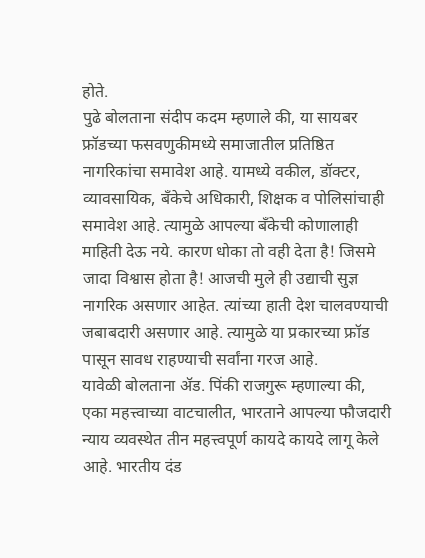होते.
पुढे बोलताना संदीप कदम म्हणाले की, या सायबर फ्रॉडच्या फसवणुकीमध्ये समाजातील प्रतिष्ठित नागरिकांचा समावेश आहे. यामध्ये वकील, डॉक्टर, व्यावसायिक, बँकेचे अधिकारी, शिक्षक व पोलिसांचाही समावेश आहे. त्यामुळे आपल्या बँकेची कोणालाही माहिती देऊ नये. कारण धोका तो वही देता है! जिसमे जादा विश्वास होता है! आजची मुले ही उद्याची सुज्ञ नागरिक असणार आहेत. त्यांच्या हाती देश चालवण्याची जबाबदारी असणार आहे. त्यामुळे या प्रकारच्या फ्रॉड पासून सावध राहण्याची सर्वांना गरज आहे.
यावेळी बोलताना ॲड. पिंकी राजगुरू म्हणाल्या की, एका महत्त्वाच्या वाटचालीत, भारताने आपल्या फौजदारी न्याय व्यवस्थेत तीन महत्त्वपूर्ण कायदे कायदे लागू केले आहे. भारतीय दंड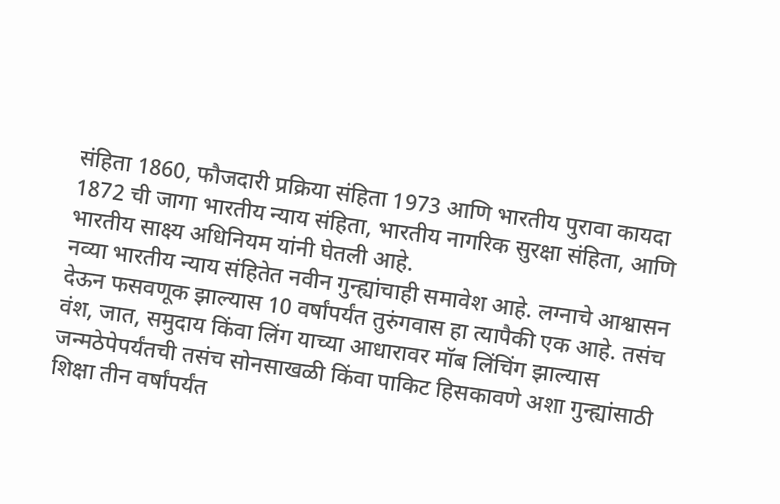संहिता 1860, फौजदारी प्रक्रिया संहिता 1973 आणि भारतीय पुरावा कायदा 1872 ची जागा भारतीय न्याय संहिता, भारतीय नागरिक सुरक्षा संहिता, आणि भारतीय साक्ष्य अधिनियम यांनी घेतली आहे.
नव्या भारतीय न्याय संहितेत नवीन गुन्ह्यांचाही समावेश आहे. लग्नाचे आश्वासन देऊन फसवणूक झाल्यास 10 वर्षांपर्यंत तुरुंगवास हा त्यापैकी एक आहे. तसंच वंश, जात, समुदाय किंवा लिंग याच्या आधारावर मॉब लिंचिंग झाल्यास जन्मठेपेपर्यंतची तसंच सोनसाखळी किंवा पाकिट हिसकावणे अशा गुन्ह्यांसाठी शिक्षा तीन वर्षांपर्यंत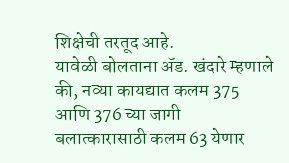शिक्षेची तरतूद आहे.
यावेळी बोलताना ॲड. खंदारे म्हणाले की, नव्या कायद्यात कलम 375 आणि 376 च्या जागी बलात्कारासाठी कलम 63 येणार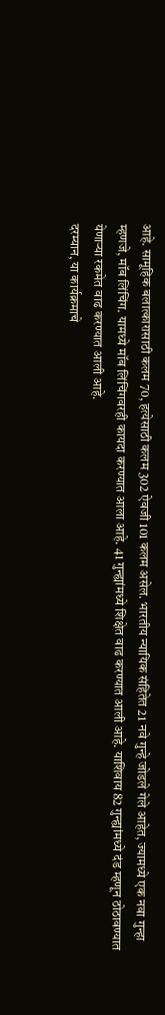आहे. सामूहिक बलात्कारासाठी कलम 70, हत्येसाठी कलम 302 ऐवजी 101 कलम असेल. भारतीय न्यायिक संहितेत 21 नवे गुन्हे जोडले गेले आहेत, ज्यामध्ये एक नवा गुन्हा म्हणजे, मॉब लिंचिंग. यामध्ये मॉब लिंचिंगवरही कायदा करण्यात आला आहे. 41 गुन्ह्यांमध्ये शिक्षेत वाढ करण्यात आली आहे. याशिवाय 82 गुन्ह्यांमध्ये दंड म्हणून ठोठावण्यात येणाऱ्या रकमेत वाढ करण्यात आली आहे.
दरम्यान, या कार्यक्रमाचे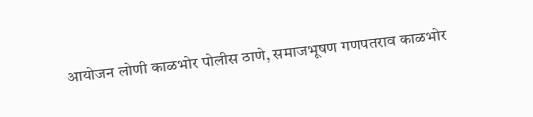आयोजन लोणी काळभोर पोलीस ठाणे, समाजभूषण गणपतराव काळभोर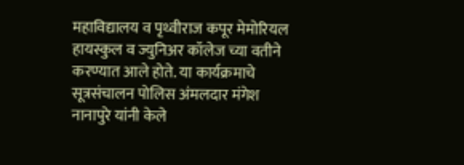महाविद्यालय व पृथ्वीराज कपूर मेमोरियल हायस्कुल व ज्युनिअर कॉलेज च्या वतीने करण्यात आले होते. या कार्यक्रमाचे सूत्रसंचालन पोलिस अंमलदार मंगेश नानापुरे यांनी केले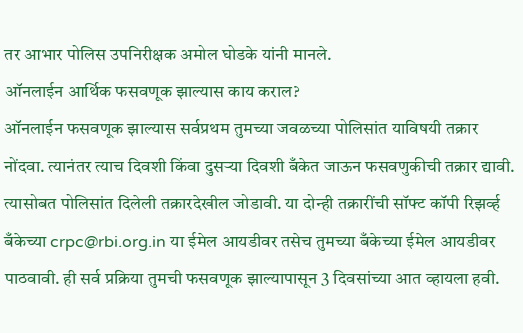तर आभार पोलिस उपनिरीक्षक अमोल घोडके यांनी मानले.
ऑनलाईन आर्थिक फसवणूक झाल्यास काय कराल?
ऑनलाईन फसवणूक झाल्यास सर्वप्रथम तुमच्या जवळच्या पोलिसांत याविषयी तक्रार नोंदवा. त्यानंतर त्याच दिवशी किंवा दुसऱ्या दिवशी बँकेत जाऊन फसवणुकीची तक्रार द्यावी. त्यासोबत पोलिसांत दिलेली तक्रारदेखील जोडावी. या दोन्ही तक्रारींची सॉफ्ट कॉपी रिझर्व्ह बँकेच्या crpc@rbi.org.in या ईमेल आयडीवर तसेच तुमच्या बँकेच्या ईमेल आयडीवर पाठवावी. ही सर्व प्रक्रिया तुमची फसवणूक झाल्यापासून 3 दिवसांच्या आत व्हायला हवी.